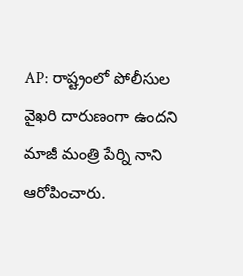AP: రాష్ట్రంలో పోలీసుల వైఖరి దారుణంగా ఉందని మాజీ మంత్రి పేర్ని నాని ఆరోపించారు.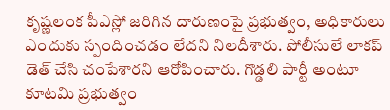కృష్ణలంక పీఎస్లో జరిగిన దారుణంపై ప్రభుత్వం, అధికారులు ఎందుకు స్పందించడం లేదని నిలదీశారు. పోలీసులే లాకప్ డెత్ చేసి చంపేశారని ఆరోపించారు. గొడ్డలి పార్టీ అంటూ కూటమి ప్రభుత్వం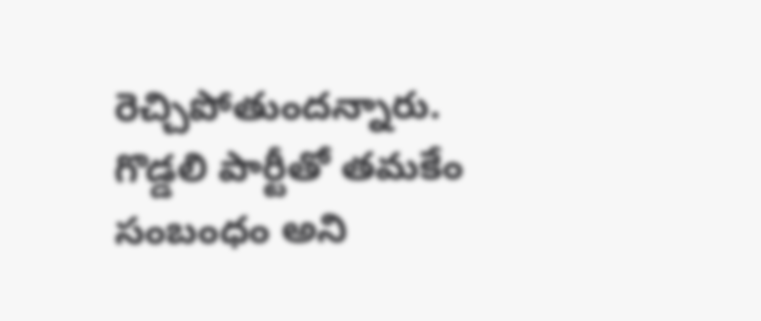రెచ్చిపోతుందన్నారు. గొడ్డలి పార్టీతో తమకేం సంబంధం అని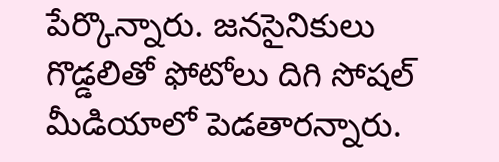పేర్కొన్నారు. జనసైనికులు గొడ్డలితో ఫోటోలు దిగి సోషల్ మీడియాలో పెడతారన్నారు.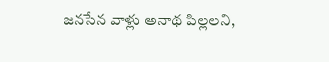జనసేన వాళ్లు అనాథ పిల్లలని,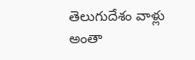తెలుగుదేశం వాళ్లు అంతా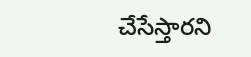చేసేస్తారని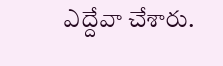ఎద్దేవా చేశారు.